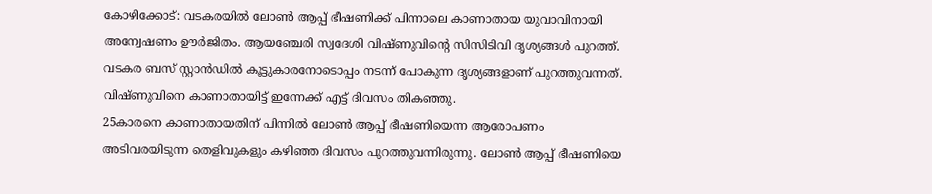കോഴിക്കോട്: വടകരയിൽ ലോൺ ആപ്പ് ഭീഷണിക്ക് പിന്നാലെ കാണാതായ യുവാവിനായി അന്വേഷണം ഊർജിതം. ആയഞ്ചേരി സ്വദേശി വിഷ്ണുവിന്റെ സിസിടിവി ദൃശ്യങ്ങൾ പുറത്ത്. വടകര ബസ് സ്റ്റാൻഡിൽ കൂട്ടുകാരനോടൊപ്പം നടന്ന് പോകുന്ന ദൃശ്യങ്ങളാണ് പുറത്തുവന്നത്. വിഷ്ണുവിനെ കാണാതായിട്ട് ഇന്നേക്ക് എട്ട് ദിവസം തികഞ്ഞു.
25കാരനെ കാണാതായതിന് പിന്നിൽ ലോൺ ആപ്പ് ഭീഷണിയെന്ന ആരോപണം അടിവരയിടുന്ന തെളിവുകളും കഴിഞ്ഞ ദിവസം പുറത്തുവന്നിരുന്നു. ലോൺ ആപ്പ് ഭീഷണിയെ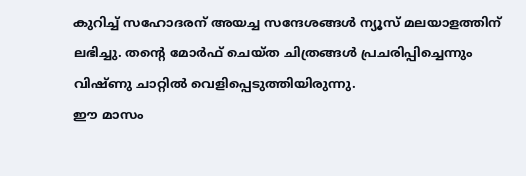കുറിച്ച് സഹോദരന് അയച്ച സന്ദേശങ്ങൾ ന്യൂസ് മലയാളത്തിന് ലഭിച്ചു. തൻ്റെ മോർഫ് ചെയ്ത ചിത്രങ്ങൾ പ്രചരിപ്പിച്ചെന്നും വിഷ്ണു ചാറ്റിൽ വെളിപ്പെടുത്തിയിരുന്നു.
ഈ മാസം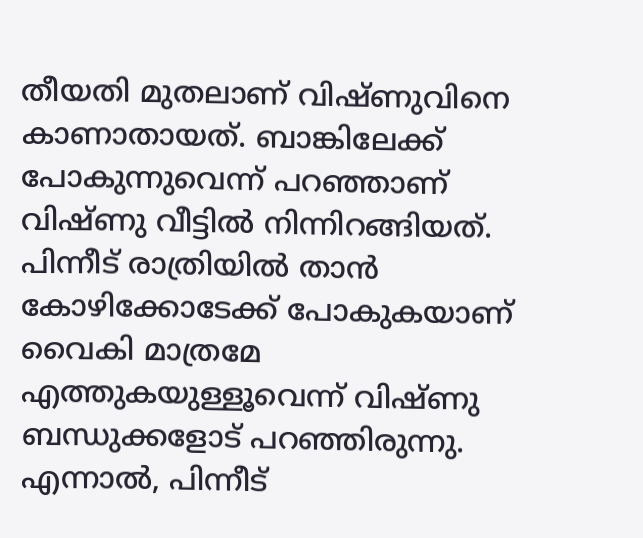തീയതി മുതലാണ് വിഷ്ണുവിനെ കാണാതായത്. ബാങ്കിലേക്ക് പോകുന്നുവെന്ന് പറഞ്ഞാണ് വിഷ്ണു വീട്ടിൽ നിന്നിറങ്ങിയത്. പിന്നീട് രാത്രിയിൽ താൻ കോഴിക്കോടേക്ക് പോകുകയാണ് വൈകി മാത്രമേ എത്തുകയുള്ളൂവെന്ന് വിഷ്ണു ബന്ധുക്കളോട് പറഞ്ഞിരുന്നു. എന്നാൽ, പിന്നീട്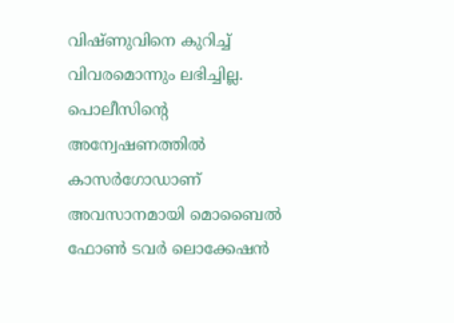വിഷ്ണുവിനെ കുറിച്ച് വിവരമൊന്നും ലഭിച്ചില്ല. പൊലീസിൻ്റെ അന്വേഷണത്തിൽ കാസർഗോഡാണ് അവസാനമായി മൊബൈൽ ഫോൺ ടവർ ലൊക്കേഷൻ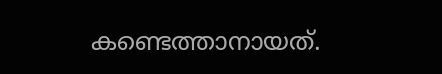കണ്ടെത്താനായത്.